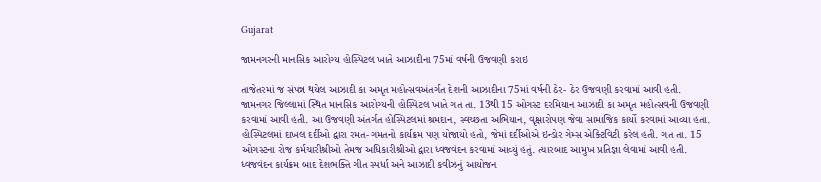Gujarat

જામનગરની માનસિક આરોગ્ય હોસ્પિટલ ખાતે આઝાદીના 75માં વર્ષની ઉજવણી કરાઇ

તાજેતરમાં જ સંપન્ન થયેલ આઝાદી કા અમૃત મહોત્સવઅંતર્ગત દેશની આઝાદીના 75માં વર્ષની ઠેર- ઠેર ઉજવણી કરવામાં આવી હતી. જામનગર જિલ્લામાં સ્થિત માનસિક આરોગ્યની હોસ્પિટલ ખાતે ગત તા. 13થી 15 ઓગસ્ટ દરમિયાન આઝાદી કા અમૃત મહોત્સવની ઉજવણી કરવામાં આવી હતી. આ ઉજવણી અંતર્ગત હોસ્પિટલમાં શ્રમદાન, સ્વચ્છતા અભિયાન, વૃક્ષારોપણ જેવા સામાજિક કાર્યો કરવામાં આવ્યા હતા. હોસ્પિટલમાં દાખલ દર્દીઓ દ્વારા રમત-ગમતનો કાર્યક્રમ પણ યોજાયો હતો, જેમાં દર્દીઓએ ઇન્ડોર ગેમ્સ એક્ટિવિટી કરેલ હતી. ગત તા. 15 ઓગસ્ટના રોજ કર્મચારીશ્રીઓ તેમજ અધિકારીશ્રીઓ દ્વારા ધ્વજવંદન કરવામાં આવ્યું હતું. ત્યારબાદ આમુખ પ્રતિજ્ઞા લેવામાં આવી હતી.  ધ્વજવંદન કાર્યક્રમ બાદ દેશભક્તિ ગીત સ્પર્ધા અને આઝાદી કવીઝનું આયોજન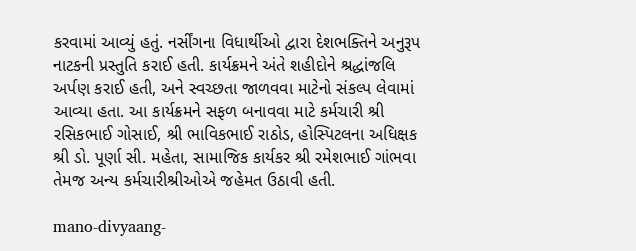કરવામાં આવ્યું હતું. નર્સીંગના વિધાર્થીઓ દ્વારા દેશભક્તિને અનુરૂપ નાટકની પ્રસ્તુતિ કરાઈ હતી. કાર્યક્રમને અંતે શહીદોને શ્રદ્ધાંજલિ અર્પણ કરાઈ હતી, અને સ્વચ્છતા જાળવવા માટેનો સંકલ્પ લેવામાં આવ્યા હતા. આ કાર્યક્રમને સફળ બનાવવા માટે કર્મચારી શ્રી રસિકભાઈ ગોસાઈ, શ્રી ભાવિકભાઈ રાઠોડ, હોસ્પિટલના અધિક્ષક શ્રી ડો. પૂર્ણા સી. મહેતા, સામાજિક કાર્યકર શ્રી રમેશભાઈ ગાંભવા તેમજ અન્ય કર્મચારીશ્રીઓએ જહેમત ઉઠાવી હતી.

mano-divyaang-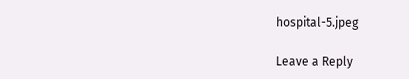hospital-5.jpeg

Leave a Reply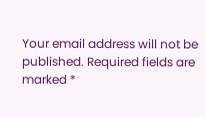Your email address will not be published. Required fields are marked *